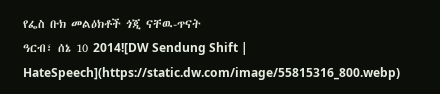የፌስ ቡክ መልዕክቶች ጎጂ ናቸዉ-ጥናት
ዓርብ፣ ሰኔ 10 2014![DW Sendung Shift | HateSpeech](https://static.dw.com/image/55815316_800.webp)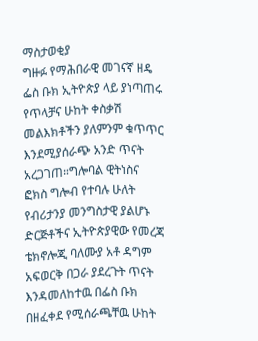ማስታወቂያ
ግዙፉ የማሕበራዊ መገናኛ ዘዴ ፌስ ቡክ ኢትዮጵያ ላይ ያነጣጠሩ የጥላቻና ሁከት ቀስቃሽ መልእክቶችን ያለምንም ቁጥጥር እንደሚያሰራጭ አንድ ጥናት አረጋገጠ።ግሎባል ዊትነስና ፎክስ ግሎብ የተባሉ ሁለት የብሪታንያ መንግስታዊ ያልሆኑ ድርጅቶችና ኢትዮጵያዊው የመረጃ ቴክኖሎጂ ባለሙያ አቶ ዳግም አፍወርቅ በጋራ ያደረጉት ጥናት እንዳመለከተዉ በፌስ ቡክ በዘፈቀደ የሚሰራጫቸዉ ሁከት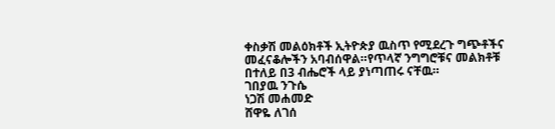ቀስቃሽ መልዕክቶች ኢትዮጵያ ዉስጥ የሚደረጉ ግጭቶችና መፈናቆሎችን አባብሰዋል።የጥላኛ ንግግሮቹና መልክቶቹ በተለይ በ3 ብሔሮች ላይ ያነጣጠሩ ናቸዉ።
ገበያዉ ንጉሴ
ነጋሽ መሐመድ
ሸዋዬ ለገሰ